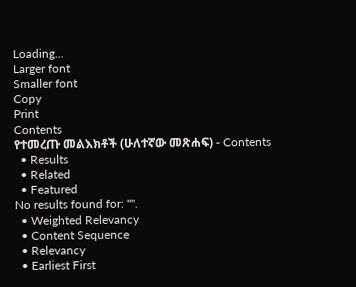Loading...
Larger font
Smaller font
Copy
Print
Contents
የተመረጡ መልእክቶች (ሁለተኛው መጽሐፍ) - Contents
  • Results
  • Related
  • Featured
No results found for: "".
  • Weighted Relevancy
  • Content Sequence
  • Relevancy
  • Earliest First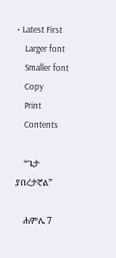• Latest First
    Larger font
    Smaller font
    Copy
    Print
    Contents

    “ጌታ ያበረታኛል”

    ሐምሌ 7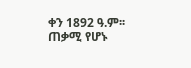ቀን 1892 ዓ.ም፡፡ ጠቃሚ የሆኑ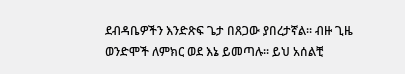ደብዳቤዎችን እንድጽፍ ጌታ በጸጋው ያበረታኛል፡፡ ብዙ ጊዜ ወንድሞች ለምክር ወደ እኔ ይመጣሉ፡፡ ይህ አሰልቺ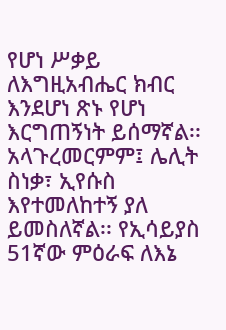የሆነ ሥቃይ ለእግዚአብሔር ክብር እንደሆነ ጽኑ የሆነ እርግጠኝነት ይሰማኛል፡፡ አላጉረመርምም፤ ሌሊት ስነቃ፣ ኢየሱስ እየተመለከተኝ ያለ ይመስለኛል፡፡ የኢሳይያስ 51ኛው ምዕራፍ ለእኔ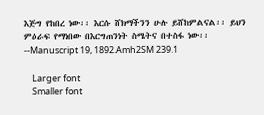እጅግ የከበረ ነው፡፡ እርሱ ሸክማችንን ሁሉ ይሸከምልናል፡፡ ይህን ምዕራፍ የማነበው በእርግጠንነት ስሜትና በተስፋ ነው፡፡--Manuscript 19, 1892.Amh2SM 239.1

    Larger font
    Smaller font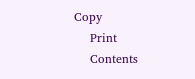Copy
    Print
    Contents